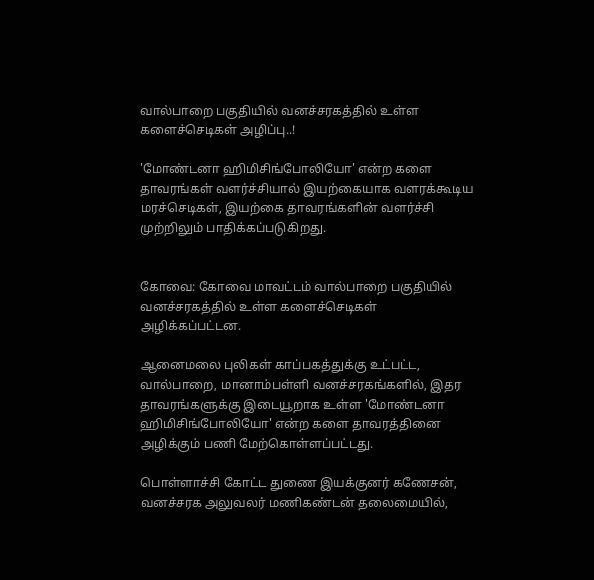வால்பாறை பகுதியில் வனச்சரகத்தில் உள்ள களைச்செடிகள் அழிப்பு..!

'மோண்டனா ஹிமிசிங்போலியோ' என்ற களை தாவரங்கள் வளர்ச்சியால் இயற்கையாக வளரக்கூடிய மரச்செடிகள், இயற்கை தாவரங்களின் வளர்ச்சி முற்றிலும் பாதிக்கப்படுகிறது.


கோவை: கோவை மாவட்டம் வால்பாறை பகுதியில் வனச்சரகத்தில் உள்ள களைச்செடிகள் அழிக்கப்பட்டன.

ஆனைமலை புலிகள் காப்பகத்துக்கு உட்பட்ட, வால்பாறை, மானாம்பள்ளி வனச்சரகங்களில், இதர தாவரங்களுக்கு இடையூறாக உள்ள 'மோண்டனா ஹிமிசிங்போலியோ' என்ற களை தாவரத்தினை அழிக்கும் பணி மேற்கொள்ளப்பட்டது.

பொள்ளாச்சி கோட்ட துணை இயக்குனர் கணேசன், வனச்சரக அலுவலர் மணிகண்டன் தலைமையில்,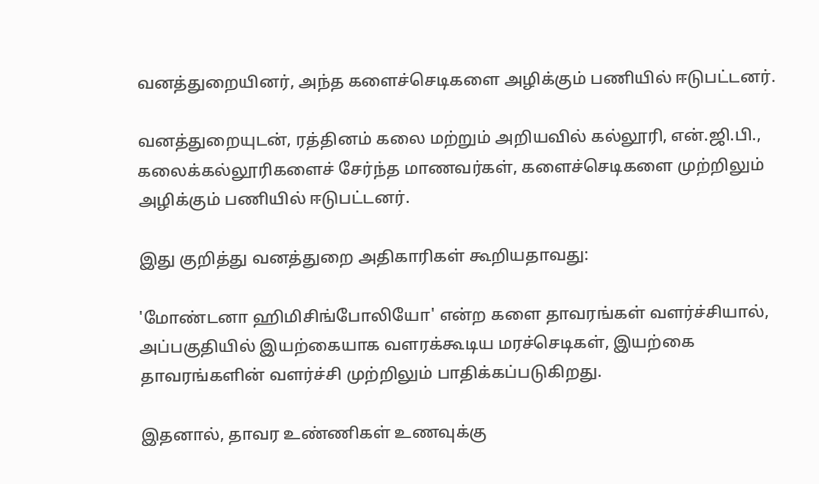வனத்துறையினர், அந்த களைச்செடிகளை அழிக்கும் பணியில் ஈடுபட்டனர்.

வனத்துறையுடன், ரத்தினம் கலை மற்றும் அறியவில் கல்லூரி, என்.ஜி.பி., கலைக்கல்லூரிகளைச் சேர்ந்த மாணவர்கள், களைச்செடிகளை முற்றிலும் அழிக்கும் பணியில் ஈடுபட்டனர்.

இது குறித்து வனத்துறை அதிகாரிகள் கூறியதாவது:

'மோண்டனா ஹிமிசிங்போலியோ' என்ற களை தாவரங்கள் வளர்ச்சியால், அப்பகுதியில் இயற்கையாக வளரக்கூடிய மரச்செடிகள், இயற்கை தாவரங்களின் வளர்ச்சி முற்றிலும் பாதிக்கப்படுகிறது.

இதனால், தாவர உண்ணிகள் உணவுக்கு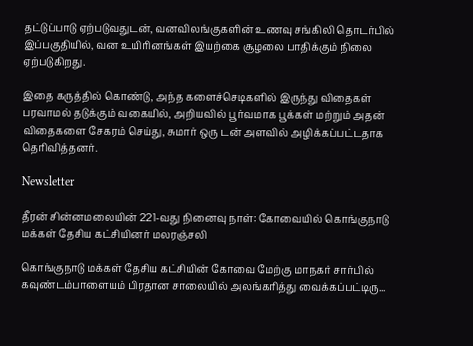தட்டுப்பாடு ஏற்படுவதுடன், வனவிலங்குகளின் உணவு சங்கிலி தொடர்பில் இப்பகுதியில், வன உயிரினங்கள் இயற்கை சூழலை பாதிக்கும் நிலை ஏற்படுகிறது.

இதை கருத்தில் கொண்டு, அந்த களைச்செடிகளில் இருந்து விதைகள் பரவாமல் தடுக்கும் வகையில், அறியவில் பூர்வமாக பூக்கள் மற்றும் அதன் விதைகளை சேகரம் செய்து, சுமார் ஒரு டன் அளவில் அழிக்கப்பட்டதாக தெரிவித்தனர்.

Newsletter

தீரன் சின்னமலையின் 221-வது நினைவு நாள்: கோவையில் கொங்குநாடு மக்கள் தேசிய கட்சியினர் மலரஞ்சலி

கொங்குநாடு மக்கள் தேசிய கட்சியின் கோவை மேற்கு மாநகர் சார்பில் கவுண்டம்பாளையம் பிரதான சாலையில் அலங்கரித்து வைக்கப்பட்டிரு...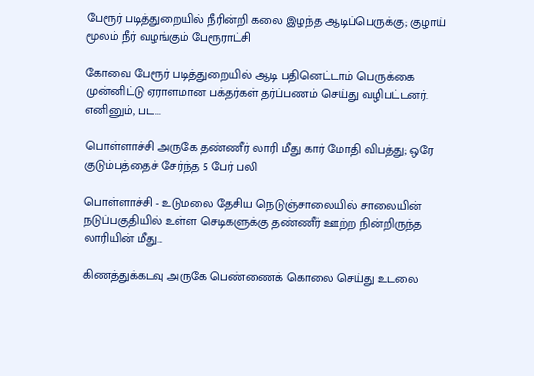பேரூர் படித்துறையில் நீரின்றி கலை இழந்த ஆடிப்பெருக்கு; குழாய் மூலம் நீர் வழங்கும் பேரூராட்சி

கோவை பேரூர் படித்துறையில் ஆடி பதினெட்டாம் பெருக்கை முன்னிட்டு ஏராளமான பக்தர்கள் தர்ப்பணம் செய்து வழிபட்டனர். எனினும், பட...

பொள்ளாச்சி அருகே தண்ணீர் லாரி மீது கார் மோதி விபத்து; ஒரே குடும்பத்தைச் சேர்ந்த 5 பேர் பலி

பொள்ளாச்சி - உடுமலை தேசிய நெடுஞ்சாலையில் சாலையின் நடுப்பகுதியில் உள்ள செடிகளுக்கு தண்ணீர் ஊற்ற நின்றிருந்த லாரியின் மீது...

கிணத்துக்கடவு அருகே பெண்ணைக் கொலை செய்து உடலை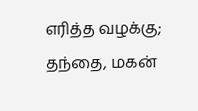எரித்த வழக்கு; தந்தை, மகன்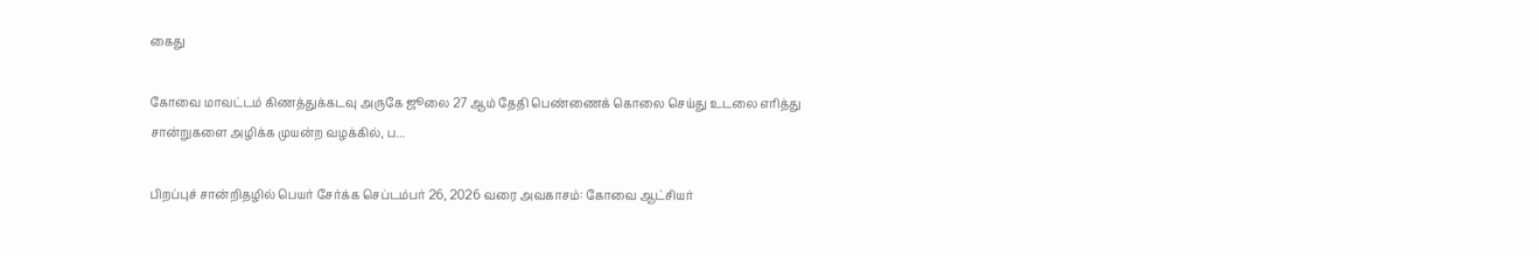கைது

கோவை மாவட்டம் கிணத்துக்கடவு அருகே ஜூலை 27 ஆம் தேதி பெண்ணைக் கொலை செய்து உடலை எரித்து சான்றுகளை அழிக்க முயன்ற வழக்கில், ப...

பிறப்புச் சான்றிதழில் பெயர் சேர்க்க செப்டம்பர் 26, 2026 வரை அவகாசம்: கோவை ஆட்சியர்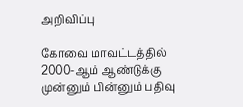அறிவிப்பு

கோவை மாவட்டத்தில் 2000-ஆம் ஆண்டுக்கு முன்னும் பின்னும் பதிவு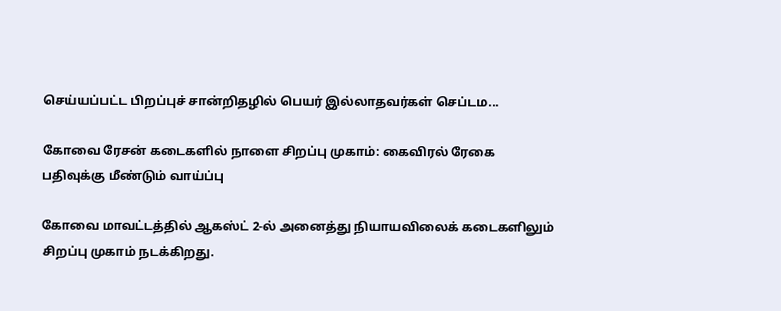செய்யப்பட்ட பிறப்புச் சான்றிதழில் பெயர் இல்லாதவர்கள் செப்டம...

கோவை ரேசன் கடைகளில் நாளை சிறப்பு முகாம்: கைவிரல் ரேகை பதிவுக்கு மீண்டும் வாய்ப்பு

கோவை மாவட்டத்தில் ஆகஸ்ட் 2-ல் அனைத்து நியாயவிலைக் கடைகளிலும் சிறப்பு முகாம் நடக்கிறது.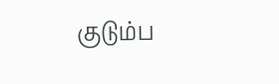குடும்ப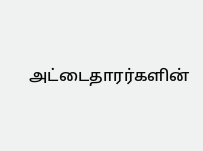அட்டைதாரர்களின்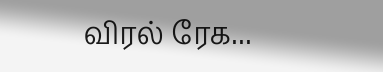விரல் ரேக...